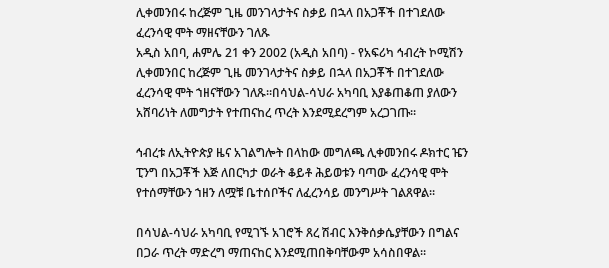ሊቀመንበሩ ከረጅም ጊዜ መንገላታትና ስቃይ በኋላ በአጋቾች በተገደለው ፈረንሳዊ ሞት ማዘናቸውን ገለጹ
አዲስ አበባ, ሐምሌ 21 ቀን 2002 (አዲስ አበባ) - የአፍሪካ ኅብረት ኮሚሽን ሊቀመንበር ከረጅም ጊዜ መንገላታትና ስቃይ በኋላ በአጋቾች በተገደለው ፈረንሳዊ ሞት ኀዘናቸውን ገለጹ።በሳህል-ሳህራ አካባቢ እያቆጠቆጠ ያለውን አሸባሪነት ለመግታት የተጠናከረ ጥረት እንደሚደረግም አረጋገጡ።

ኅብረቱ ለኢትዮጵያ ዜና አገልግሎት በላከው መግለጫ ሊቀመንበሩ ዶክተር ዤን ፒንግ በአጋቾች እጅ ለበርካታ ወራት ቆይቶ ሕይወቱን ባጣው ፈረንሳዊ ሞት የተሰማቸውን ኀዘን ለሟቹ ቤተሰቦችና ለፈረንሳይ መንግሥት ገልጸዋል።

በሳህል-ሳህራ አካባቢ የሚገኙ አገሮች ጸረ ሽብር እንቅሰቃሴያቸውን በግልና በጋራ ጥረት ማድረግ ማጠናከር እንደሚጠበቅባቸውም አሳስበዋል።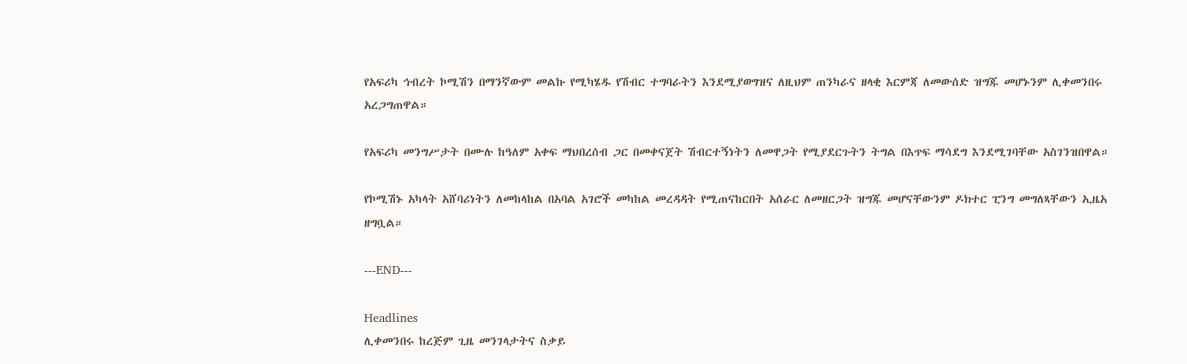የአፍሪካ ኅብረት ኮሚሽን በማንኛውም መልኩ የሚካሄዱ የሽብር ተግባራትን እንደሚያወግዝና ለዚህም ጠንካራና ዘላቂ እርምጃ ለመውሰድ ዝግጁ መሆኑንም ሊቀመንበሩ አረጋግጠዋል።

የአፍሪካ መንግሥታት በሙሉ ከዓለም አቀፍ ማህበረሰብ ጋር በመቀናጀት ሽብርተኝነትን ለመዋጋት የሚያደርጉትን ትግል በእጥፍ ማሳደግ እንደሚገባቸው አስገንዝበዋል።

የኮሚሽኑ አካላት አሸባሪነትን ለመከላከል በአባል አገሮች መካከል መረዳዳት የሚጠናከርበት አሰራር ለመዘርጋት ዝግጁ መሆናቸውንም ዶክተር ፒንግ መግለጻቸውን ኢዜአ ዘግቧል።

---END---

Headlines
ሊቀመንበሩ ከረጅም ጊዜ መንገላታትና ስቃይ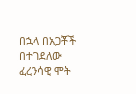በኋላ በአጋቾች በተገደለው ፈረንሳዊ ሞት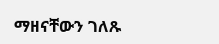ማዘናቸውን ገለጹ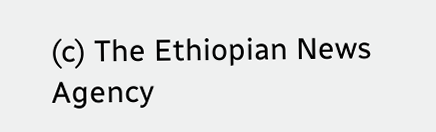(c) The Ethiopian News Agency